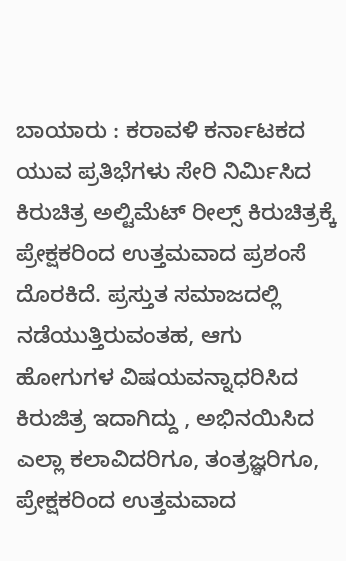ಬಾಯಾರು : ಕರಾವಳಿ ಕರ್ನಾಟಕದ ಯುವ ಪ್ರತಿಭೆಗಳು ಸೇರಿ ನಿರ್ಮಿಸಿದ ಕಿರುಚಿತ್ರ ಅಲ್ಟಿಮೆಟ್ ರೀಲ್ಸ್ ಕಿರುಚಿತ್ರಕ್ಕೆ ಪ್ರೇಕ್ಷಕರಿಂದ ಉತ್ತಮವಾದ ಪ್ರಶಂಸೆ ದೊರಕಿದೆ. ಪ್ರಸ್ತುತ ಸಮಾಜದಲ್ಲಿ ನಡೆಯುತ್ತಿರುವಂತಹ, ಆಗು ಹೋಗುಗಳ ವಿಷಯವನ್ನಾಧರಿಸಿದ ಕಿರುಜಿತ್ರ ಇದಾಗಿದ್ದು , ಅಭಿನಯಿಸಿದ ಎಲ್ಲಾ ಕಲಾವಿದರಿಗೂ, ತಂತ್ರಜ್ಞರಿಗೂ, ಪ್ರೇಕ್ಷಕರಿಂದ ಉತ್ತಮವಾದ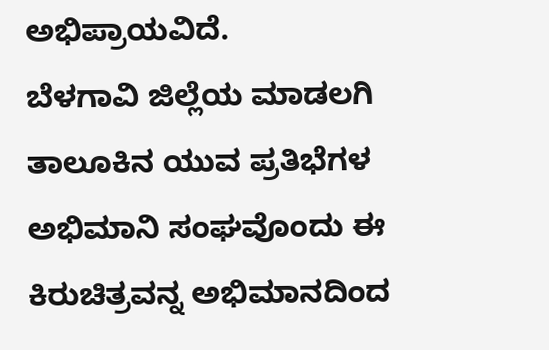ಅಭಿಪ್ರಾಯವಿದೆ.
ಬೆಳಗಾವಿ ಜಿಲ್ಲೆಯ ಮಾಡಲಗಿ ತಾಲೂಕಿನ ಯುವ ಪ್ರತಿಭೆಗಳ ಅಭಿಮಾನಿ ಸಂಘವೊಂದು ಈ ಕಿರುಚಿತ್ರವನ್ನ ಅಭಿಮಾನದಿಂದ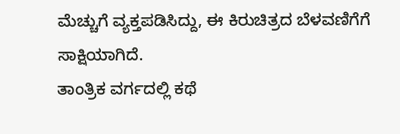ಮೆಚ್ಚುಗೆ ವ್ಯಕ್ತಪಡಿಸಿದ್ದು, ಈ ಕಿರುಚಿತ್ರದ ಬೆಳವಣಿಗೆಗೆ ಸಾಕ್ಷಿಯಾಗಿದೆ.
ತಾಂತ್ರಿಕ ವರ್ಗದಲ್ಲಿ ಕಥೆ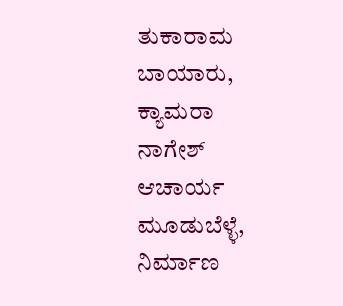ತುಕಾರಾಮ ಬಾಯಾರು, ಕ್ಯಾಮರಾ ನಾಗೇಶ್ ಆಚಾರ್ಯ ಮೂಡುಬೆಳ್ಳೆ, ನಿರ್ಮಾಣ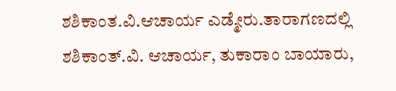ಶಶಿಕಾಂತ.ವಿ.ಆಚಾರ್ಯ ಎಡ್ಮೇರು.ತಾರಾಗಣದಲ್ಲಿ ಶಶಿಕಾಂತ್.ವಿ. ಆಚಾರ್ಯ, ತುಕಾರಾಂ ಬಾಯಾರು,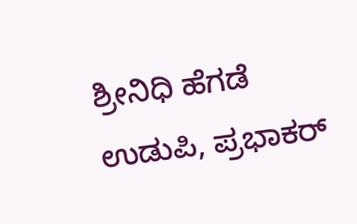ಶ್ರೀನಿಧಿ ಹೆಗಡೆ ಉಡುಪಿ, ಪ್ರಭಾಕರ್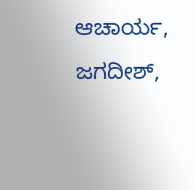ಆಚಾರ್ಯ, ಜಗದೀಶ್,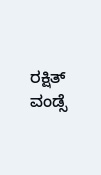ರಕ್ಷಿತ್ ವಂಡ್ಸೆ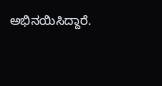ಅಭಿನಯಿಸಿದ್ದಾರೆ.